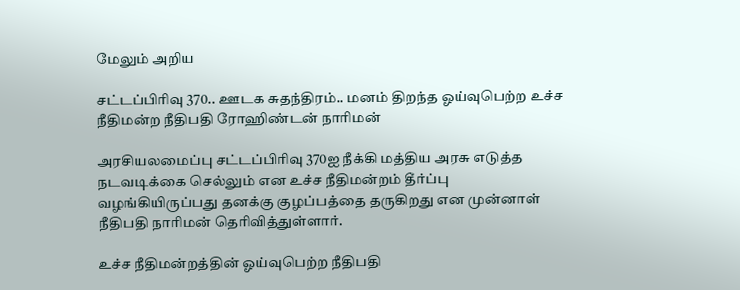மேலும் அறிய

சட்டப்பிரிவு 370.. ஊடக சுதந்திரம்.. மனம் திறந்த ஓய்வுபெற்ற உச்ச நீதிமன்ற நீதிபதி ரோஹிண்டன் நாரிமன்

அரசியலமைப்பு சட்டப்பிரிவு 370ஐ நீக்கி மத்திய அரசு எடுத்த நடவடிக்கை செல்லும் என உச்ச நீதிமன்றம் தீர்ப்பு வழங்கியிருப்பது தனக்கு குழப்பத்தை தருகிறது என முன்னாள் நீதிபதி நாரிமன் தெரிவித்துள்ளார்.

உச்ச நீதிமன்றத்தின் ஓய்வுபெற்ற நீதிபதி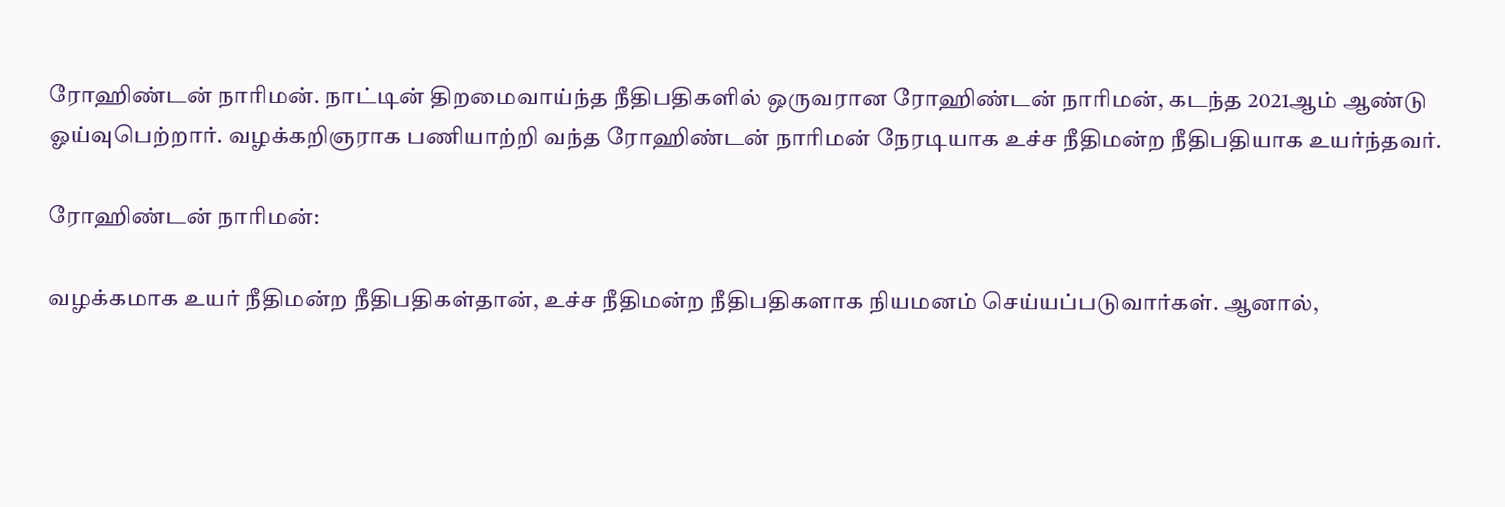ரோஹிண்டன் நாரிமன். நாட்டின் திறமைவாய்ந்த நீதிபதிகளில் ஒருவரான ரோஹிண்டன் நாரிமன், கடந்த 2021ஆம் ஆண்டு ஓய்வுபெற்றார். வழக்கறிஞராக பணியாற்றி வந்த ரோஹிண்டன் நாரிமன் நேரடியாக உச்ச நீதிமன்ற நீதிபதியாக உயர்ந்தவர்.

ரோஹிண்டன் நாரிமன்:

வழக்கமாக உயர் நீதிமன்ற நீதிபதிகள்தான், உச்ச நீதிமன்ற நீதிபதிகளாக நியமனம் செய்யப்படுவார்கள். ஆனால்,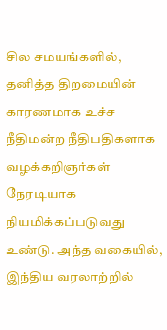சில சமயங்களில், தனித்த திறமையின் காரணமாக உச்ச நீதிமன்ற நீதிபதிகளாக வழக்கறிஞர்கள் நேரடியாக நியமிக்கப்படுவது உண்டு. அந்த வகையில், இந்திய வரலாற்றில்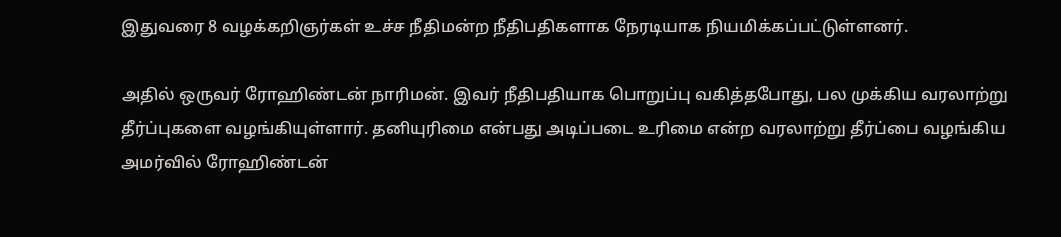இதுவரை 8 வழக்கறிஞர்கள் உச்ச நீதிமன்ற நீதிபதிகளாக நேரடியாக நியமிக்கப்பட்டுள்ளனர்.

அதில் ஒருவர் ரோஹிண்டன் நாரிமன். இவர் நீதிபதியாக பொறுப்பு வகித்தபோது, பல முக்கிய வரலாற்று தீர்ப்புகளை வழங்கியுள்ளார். தனியுரிமை என்பது அடிப்படை உரிமை என்ற வரலாற்று தீர்ப்பை வழங்கிய அமர்வில் ரோஹிண்டன்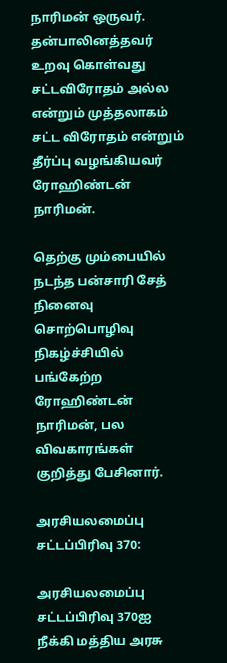நாரிமன் ஒருவர். தன்பாலினத்தவர் உறவு கொள்வது சட்டவிரோதம் அல்ல என்றும் முத்தலாகம் சட்ட விரோதம் என்றும் தீர்ப்பு வழங்கியவர் ரோஹிண்டன் நாரிமன்.

தெற்கு மும்பையில் நடந்த பன்சாரி சேத் நினைவு சொற்பொழிவு நிகழ்ச்சியில் பங்கேற்ற ரோஹிண்டன் நாரிமன், பல விவகாரங்கள் குறித்து பேசினார்.

அரசியலமைப்பு சட்டப்பிரிவு 370:

அரசியலமைப்பு சட்டப்பிரிவு 370ஐ நீக்கி மத்திய அரசு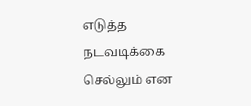எடுத்த நடவடிக்கை செல்லும் என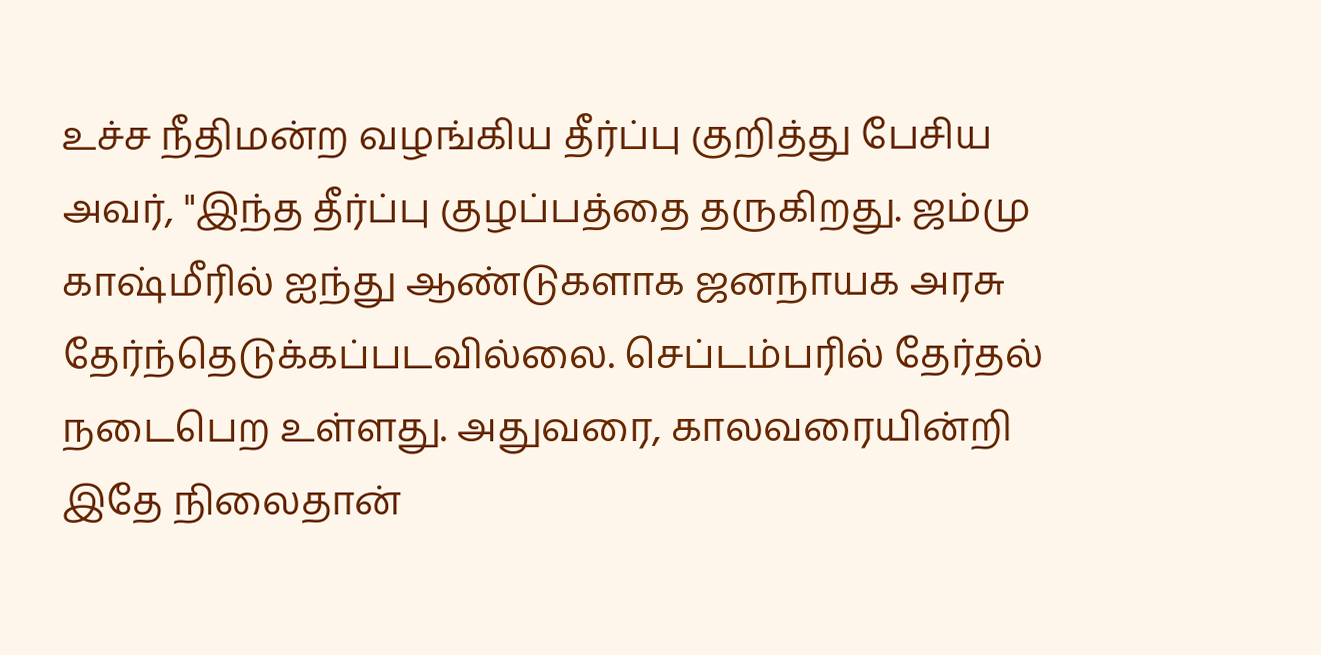உச்ச நீதிமன்ற வழங்கிய தீர்ப்பு குறித்து பேசிய அவர், "இந்த தீர்ப்பு குழப்பத்தை தருகிறது. ஜம்மு காஷ்மீரில் ஐந்து ஆண்டுகளாக ஜனநாயக அரசு தேர்ந்தெடுக்கப்படவில்லை. செப்டம்பரில் தேர்தல் நடைபெற உள்ளது. அதுவரை, காலவரையின்றி இதே நிலைதான்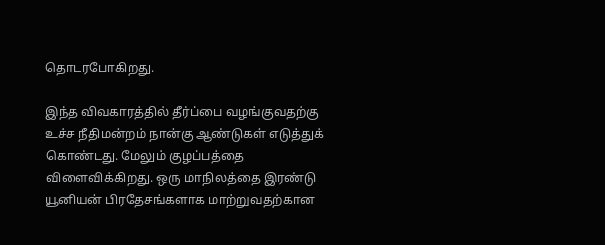தொடரபோகிறது.

இந்த விவகாரத்தில் தீர்ப்பை வழங்குவதற்கு உச்ச நீதிமன்றம் நான்கு ஆண்டுகள் எடுத்துக் கொண்டது. மேலும் குழப்பத்தை விளைவிக்கிறது. ஒரு மாநிலத்தை இரண்டு யூனியன் பிரதேசங்களாக மாற்றுவதற்கான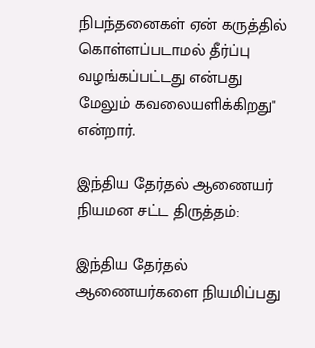நிபந்தனைகள் ஏன் கருத்தில் கொள்ளப்படாமல் தீர்ப்பு வழங்கப்பட்டது என்பது மேலும் கவலையளிக்கிறது" என்றார்.

இந்திய தேர்தல் ஆணையர் நியமன சட்ட திருத்தம்:

இந்திய தேர்தல் ஆணையர்களை நியமிப்பது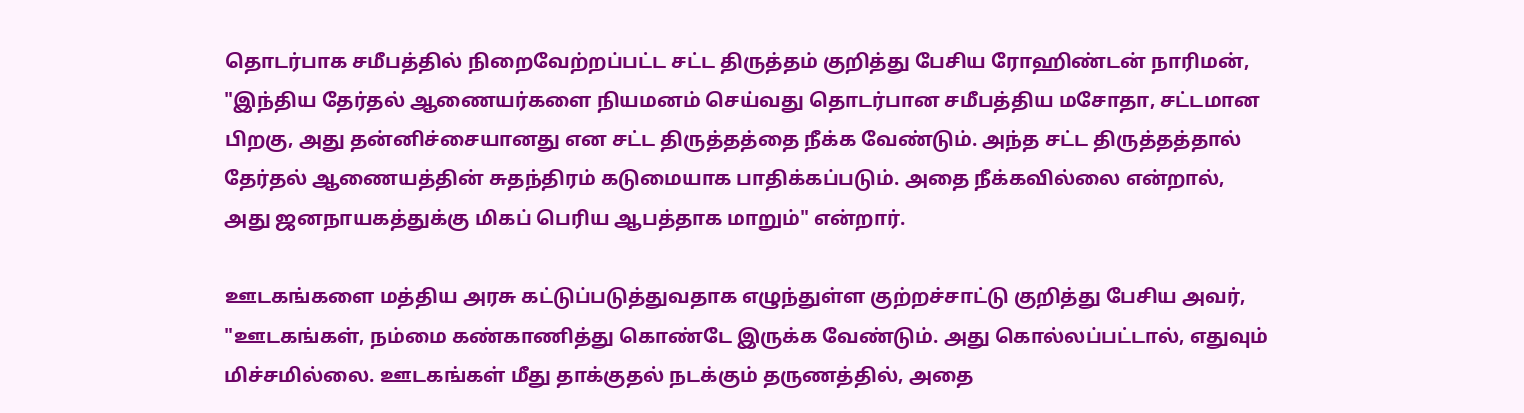தொடர்பாக சமீபத்தில் நிறைவேற்றப்பட்ட சட்ட திருத்தம் குறித்து பேசிய ரோஹிண்டன் நாரிமன், "இந்திய தேர்தல் ஆணையர்களை நியமனம் செய்வது தொடர்பான சமீபத்திய மசோதா, சட்டமான பிறகு, அது தன்னிச்சையானது என சட்ட திருத்தத்தை நீக்க வேண்டும். அந்த சட்ட திருத்தத்தால் தேர்தல் ஆணையத்தின் சுதந்திரம் கடுமையாக பாதிக்கப்படும். அதை நீக்கவில்லை என்றால், அது ஜனநாயகத்துக்கு மிகப் பெரிய ஆபத்தாக மாறும்" என்றார்.

ஊடகங்களை மத்திய அரசு கட்டுப்படுத்துவதாக எழுந்துள்ள குற்றச்சாட்டு குறித்து பேசிய அவர், "ஊடகங்கள், நம்மை கண்காணித்து கொண்டே இருக்க வேண்டும். அது கொல்லப்பட்டால், எதுவும் மிச்சமில்லை. ஊடகங்கள் மீது தாக்குதல் நடக்கும் தருணத்தில், அதை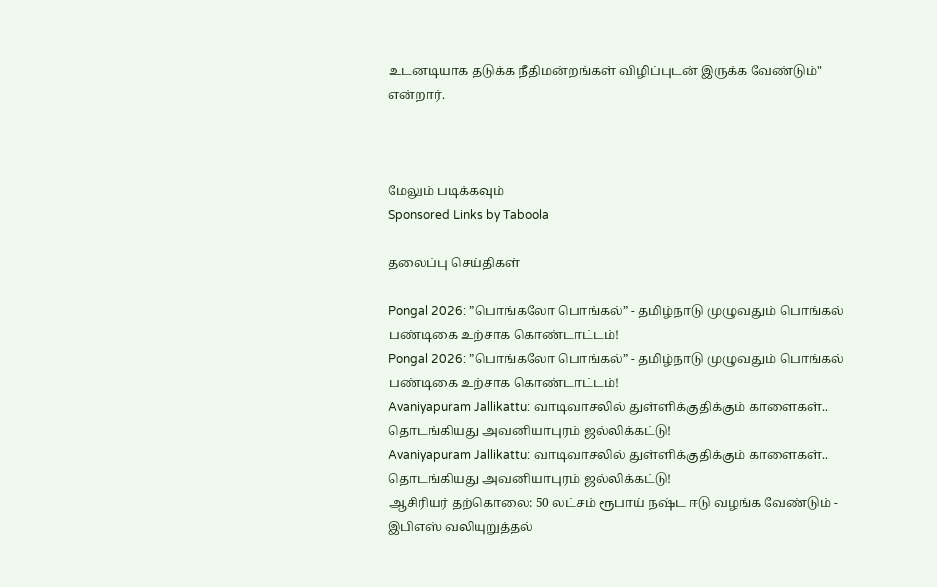உடனடியாக தடுக்க நீதிமன்றங்கள் விழிப்புடன் இருக்க வேண்டும்" என்றார்.



மேலும் படிக்கவும்
Sponsored Links by Taboola

தலைப்பு செய்திகள்

Pongal 2026: ”பொங்கலோ பொங்கல்” - தமிழ்நாடு முழுவதும் பொங்கல் பண்டிகை உற்சாக கொண்டாட்டம்!
Pongal 2026: ”பொங்கலோ பொங்கல்” - தமிழ்நாடு முழுவதும் பொங்கல் பண்டிகை உற்சாக கொண்டாட்டம்!
Avaniyapuram Jallikattu: வாடிவாசலில் துள்ளிக்குதிக்கும் காளைகள்.. தொடங்கியது அவனியாபுரம் ஜல்லிக்கட்டு!
Avaniyapuram Jallikattu: வாடிவாசலில் துள்ளிக்குதிக்கும் காளைகள்.. தொடங்கியது அவனியாபுரம் ஜல்லிக்கட்டு!
ஆசிரியர் தற்கொலை: 50 லட்சம் ரூபாய் நஷ்ட ஈடு வழங்க வேண்டும் - இபிஎஸ் வலியுறுத்தல்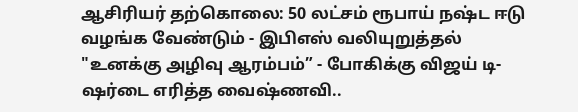ஆசிரியர் தற்கொலை: 50 லட்சம் ரூபாய் நஷ்ட ஈடு வழங்க வேண்டும் - இபிஎஸ் வலியுறுத்தல்
"உனக்கு அழிவு ஆரம்பம்” - போகிக்கு விஜய் டி-ஷர்டை எரித்த வைஷ்ணவி..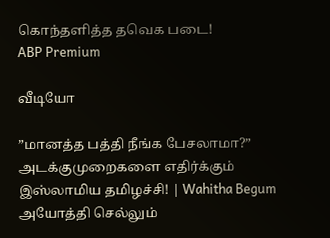கொந்தளித்த தவெக படை!
ABP Premium

வீடியோ

”மானத்த பத்தி நீங்க பேசலாமா?” அடக்குமுறைகளை எதிர்க்கும் இஸ்லாமிய தமிழச்சி! | Wahitha Begum
அயோத்தி செல்லும்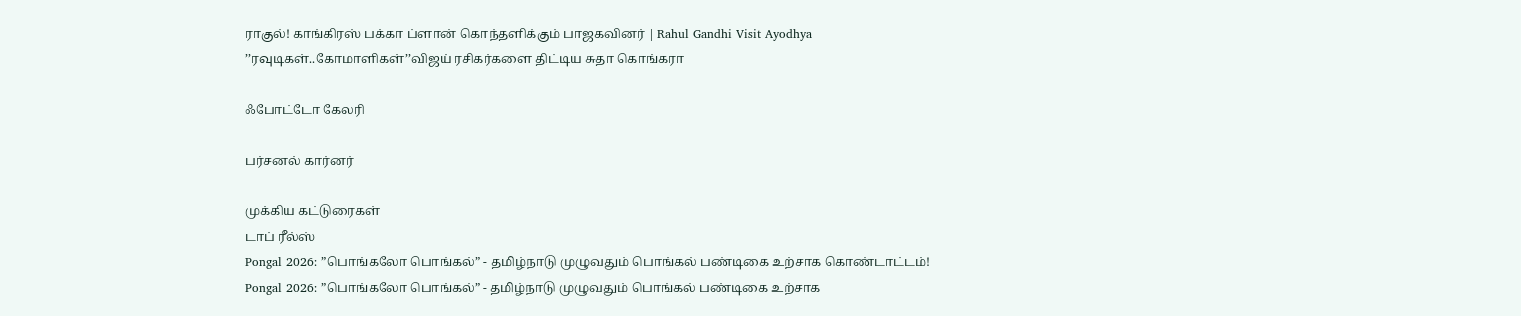ராகுல்! காங்கிரஸ் பக்கா ப்ளான் கொந்தளிக்கும் பாஜகவினர் | Rahul Gandhi Visit Ayodhya
’’ரவுடிகள்..கோமாளிகள்’’விஜய் ரசிகர்களை திட்டிய சுதா கொங்கரா

ஃபோட்டோ கேலரி

பர்சனல் கார்னர்

முக்கிய கட்டுரைகள்
டாப் ரீல்ஸ்
Pongal 2026: ”பொங்கலோ பொங்கல்” - தமிழ்நாடு முழுவதும் பொங்கல் பண்டிகை உற்சாக கொண்டாட்டம்!
Pongal 2026: ”பொங்கலோ பொங்கல்” - தமிழ்நாடு முழுவதும் பொங்கல் பண்டிகை உற்சாக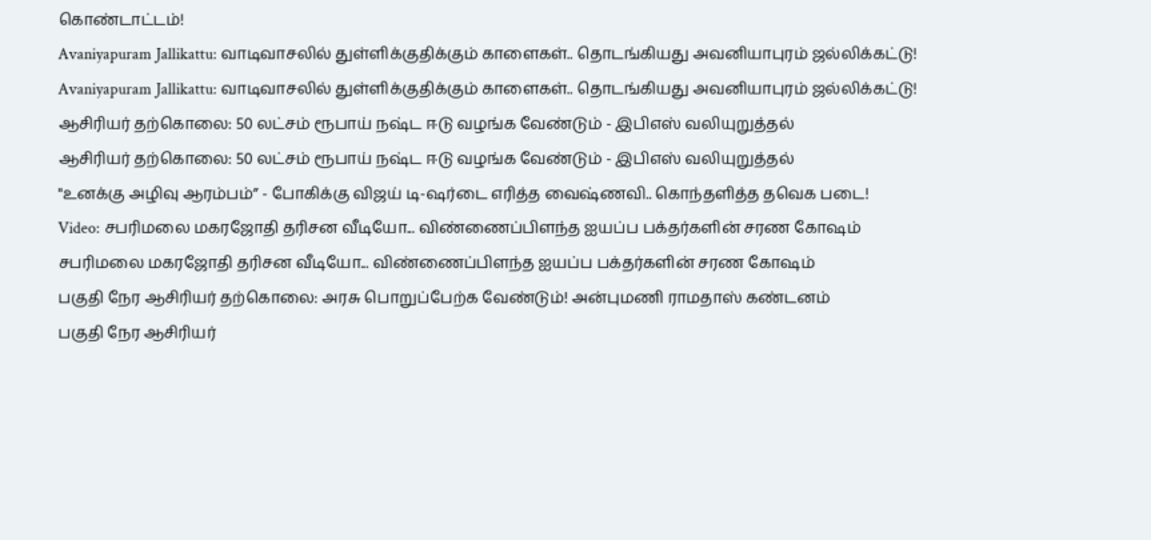கொண்டாட்டம்!
Avaniyapuram Jallikattu: வாடிவாசலில் துள்ளிக்குதிக்கும் காளைகள்.. தொடங்கியது அவனியாபுரம் ஜல்லிக்கட்டு!
Avaniyapuram Jallikattu: வாடிவாசலில் துள்ளிக்குதிக்கும் காளைகள்.. தொடங்கியது அவனியாபுரம் ஜல்லிக்கட்டு!
ஆசிரியர் தற்கொலை: 50 லட்சம் ரூபாய் நஷ்ட ஈடு வழங்க வேண்டும் - இபிஎஸ் வலியுறுத்தல்
ஆசிரியர் தற்கொலை: 50 லட்சம் ரூபாய் நஷ்ட ஈடு வழங்க வேண்டும் - இபிஎஸ் வலியுறுத்தல்
"உனக்கு அழிவு ஆரம்பம்” - போகிக்கு விஜய் டி-ஷர்டை எரித்த வைஷ்ணவி.. கொந்தளித்த தவெக படை!
Video: சபரிமலை மகரஜோதி தரிசன வீடியோ... விண்ணைப்பிளந்த ஐயப்ப பக்தர்களின் சரண கோஷம்
சபரிமலை மகரஜோதி தரிசன வீடியோ... விண்ணைப்பிளந்த ஐயப்ப பக்தர்களின் சரண கோஷம்
பகுதி நேர ஆசிரியர் தற்கொலை: அரசு பொறுப்பேற்க வேண்டும்! அன்புமணி ராமதாஸ் கண்டனம்
பகுதி நேர ஆசிரியர்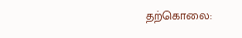தற்கொலை: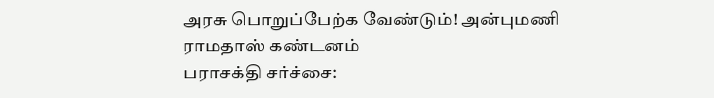அரசு பொறுப்பேற்க வேண்டும்! அன்புமணி ராமதாஸ் கண்டனம்
பராசக்தி சர்ச்சை: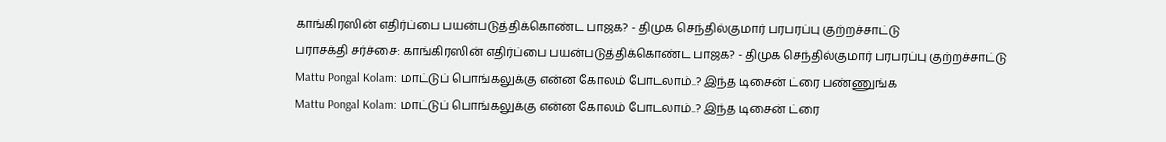காங்கிரஸின் எதிர்ப்பை பயன்படுத்திக்கொண்ட பாஜக? - திமுக செந்தில்குமார் பரபரப்பு குற்றச்சாட்டு
பராசக்தி சர்ச்சை: காங்கிரஸின் எதிர்ப்பை பயன்படுத்திக்கொண்ட பாஜக? - திமுக செந்தில்குமார் பரபரப்பு குற்றச்சாட்டு
Mattu Pongal Kolam: மாட்டுப் பொங்கலுக்கு என்ன கோலம் போடலாம்..? இந்த டிசைன் ட்ரை பண்ணுங்க
Mattu Pongal Kolam: மாட்டுப் பொங்கலுக்கு என்ன கோலம் போடலாம்..? இந்த டிசைன் ட்ரை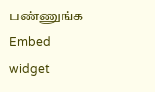பண்ணுங்க
Embed widget